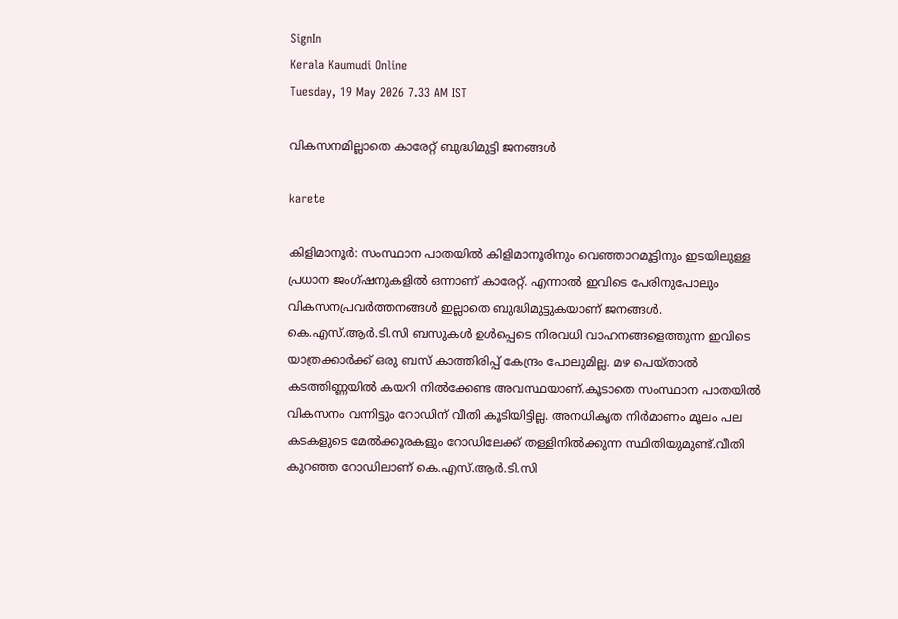SignIn
Kerala Kaumudi Online
Tuesday, 19 May 2026 7.33 AM IST

വികസനമില്ലാതെ കാരേറ്റ് ബുദ്ധിമുട്ടി ജനങ്ങൾ

karete

കിളിമാനൂർ: സംസ്ഥാന പാതയിൽ കിളിമാനൂരിനും വെഞ്ഞാറമൂട്ടിനും ഇടയിലുള്ള പ്രധാന ജംഗ്ഷനുകളിൽ ഒന്നാണ് കാരേറ്റ്. എന്നാൽ ഇവിടെ പേരിനുപോലും വികസനപ്രവർത്തനങ്ങൾ ഇല്ലാതെ ബുദ്ധിമുട്ടുകയാണ് ജനങ്ങൾ. കെ.എസ്.ആർ.ടി.സി ബസുകൾ ഉൾപ്പെടെ നിരവധി വാഹനങ്ങളെത്തുന്ന ഇവിടെ യാത്രക്കാർക്ക് ഒരു ബസ് കാത്തിരിപ്പ് കേന്ദ്രം പോലുമില്ല. മഴ പെയ്താൽ കടത്തിണ്ണയിൽ കയറി നിൽക്കേണ്ട അവസ്ഥയാണ്.കൂടാതെ സംസ്ഥാന പാതയിൽ വികസനം വന്നിട്ടും റോഡിന് വീതി കൂടിയിട്ടില്ല. അനധികൃത നിർമാണം മൂലം പല കടകളുടെ മേൽക്കൂരകളും റോഡിലേക്ക് തള്ളിനിൽക്കുന്ന സ്ഥിതിയുമുണ്ട്.വീതി കുറഞ്ഞ റോഡിലാണ് കെ.എസ്.ആർ.ടി.സി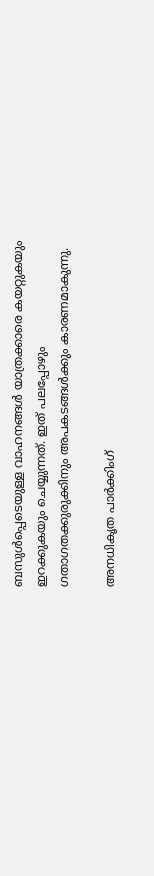ബസുൾപ്പെടെയുള്ള വാഹനങ്ങൾ യാത്രക്കാരെ കയറ്റുകയും ഇറക്കുകയും ചെയ്യുന്നത്. ഇത് പലപ്പോഴും ഗതാഗതക്കുരുക്കിനും അപകടങ്ങൾക്കും കാരണമാകുന്നു.

അനധികൃത പാർക്കിംഗ്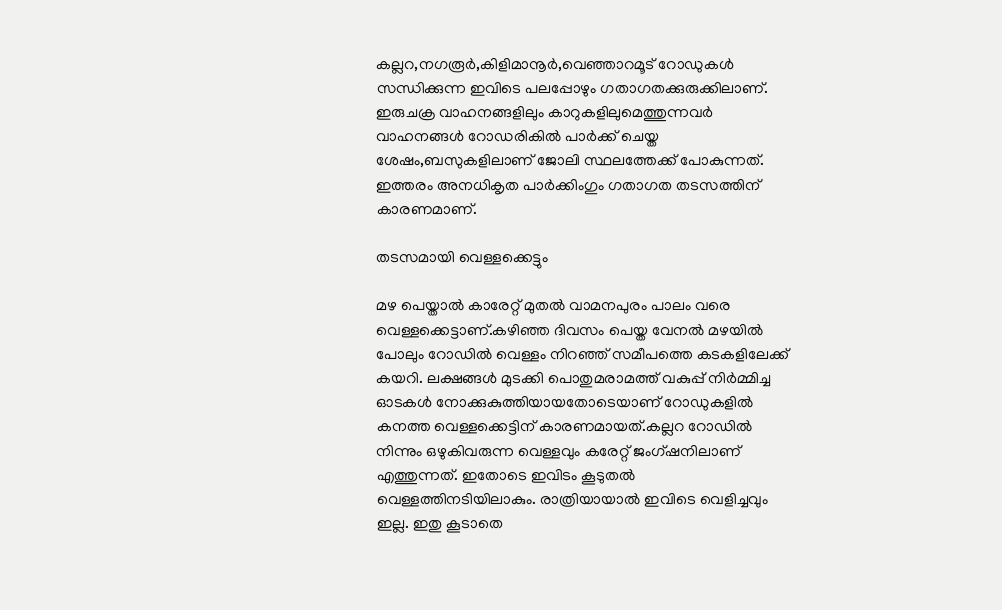കല്ലറ,നഗരൂർ,കിളിമാനൂർ,വെഞ്ഞാറമൂട് റോഡുകൾ സന്ധിക്കുന്ന ഇവിടെ പലപ്പോഴും ഗതാഗതക്കുരുക്കിലാണ്. ഇരുചക്ര വാഹനങ്ങളിലും കാറുകളിലുമെത്തുന്നവർ വാഹനങ്ങൾ റോഡരികിൽ പാർക്ക് ചെയ്ത ശേഷം,ബസുകളിലാണ് ജോലി സ്ഥലത്തേക്ക് പോകുന്നത്. ഇത്തരം അനധികൃത പാർക്കിംഗും ഗതാഗത തടസത്തിന് കാരണമാണ്.

തടസമായി വെള്ളക്കെട്ടും

മഴ പെയ്താൽ കാരേറ്റ് മുതൽ വാമനപുരം പാലം വരെ വെള്ളക്കെട്ടാണ്.കഴിഞ്ഞ ദിവസം പെയ്ത വേനൽ മഴയിൽ പോലും റോഡിൽ വെള്ളം നിറഞ്ഞ് സമീപത്തെ കടകളിലേക്ക് കയറി. ലക്ഷങ്ങൾ മുടക്കി പൊതുമരാമത്ത് വകുപ്പ് നിർമ്മിച്ച ഓടകൾ നോക്കുകുത്തിയായതോടെയാണ് റോഡുകളിൽ കനത്ത വെള്ളക്കെട്ടിന് കാരണമായത്.കല്ലറ റോഡിൽ നിന്നും ഒഴുകിവരുന്ന വെള്ളവും കരേറ്റ് ജംഗ്ഷനിലാണ് എത്തുന്നത്. ഇതോടെ ഇവിടം കൂടുതൽ വെള്ളത്തിനടിയിലാകും. രാത്രിയായാൽ ഇവിടെ വെളിച്ചവും ഇല്ല. ഇതു കൂടാതെ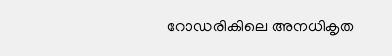റോഡരികിലെ അനധികൃത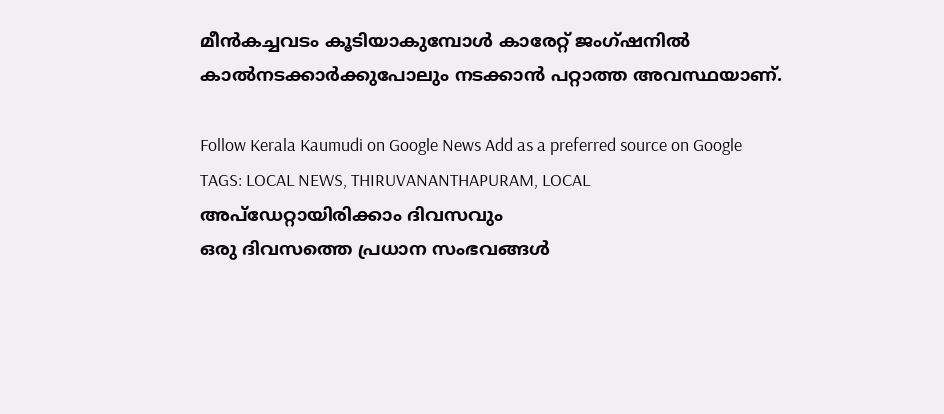മീൻകച്ചവടം കൂടിയാകുമ്പോൾ കാരേറ്റ് ജംഗ്ഷനിൽ കാൽനടക്കാർക്കുപോലും നടക്കാൻ പറ്റാത്ത അവസ്ഥയാണ്.

Follow Kerala Kaumudi on Google News Add as a preferred source on Google
TAGS: LOCAL NEWS, THIRUVANANTHAPURAM, LOCAL
അപ്ഡേറ്റായിരിക്കാം ദിവസവും
ഒരു ദിവസത്തെ പ്രധാന സംഭവങ്ങൾ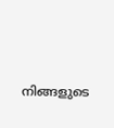നിങ്ങളുടെ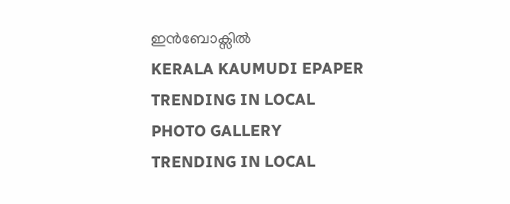ഇൻബോക്സിൽ
KERALA KAUMUDI EPAPER
TRENDING IN LOCAL
PHOTO GALLERY
TRENDING IN LOCAL